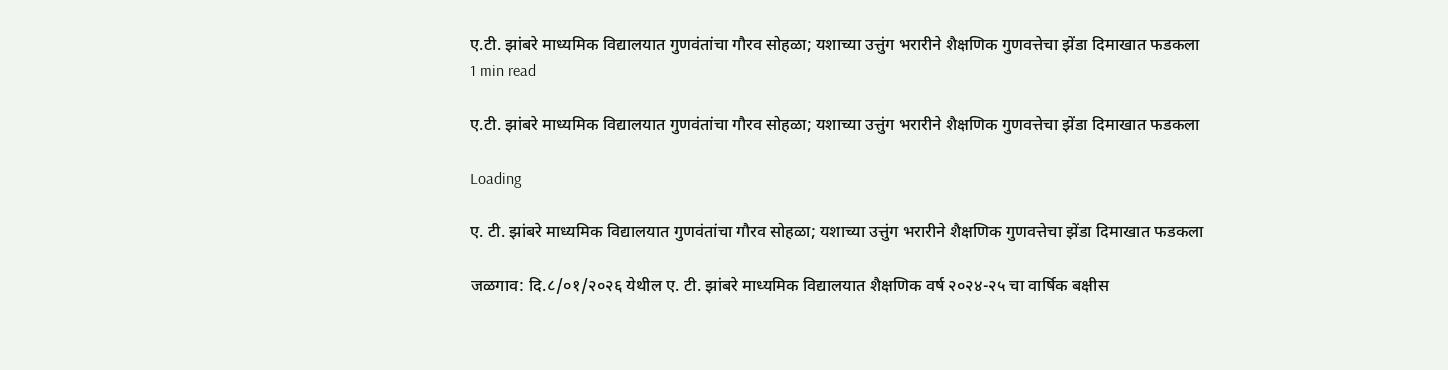ए.टी. झांबरे माध्यमिक विद्यालयात गुणवंतांचा गौरव सोहळा; यशाच्या उत्तुंग भरारीने शैक्षणिक गुणवत्तेचा झेंडा दिमाखात फडकला
1 min read

ए.टी. झांबरे माध्यमिक विद्यालयात गुणवंतांचा गौरव सोहळा; यशाच्या उत्तुंग भरारीने शैक्षणिक गुणवत्तेचा झेंडा दिमाखात फडकला

Loading

ए. टी. झांबरे माध्यमिक विद्यालयात गुणवंतांचा गौरव सोहळा; यशाच्या उत्तुंग भरारीने शैक्षणिक गुणवत्तेचा झेंडा दिमाखात फडकला

जळगाव: दि.८/०१/२०२६ येथील ए. टी. झांबरे माध्यमिक विद्यालयात शैक्षणिक वर्ष २०२४-२५ चा वार्षिक बक्षीस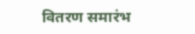वितरण समारंभ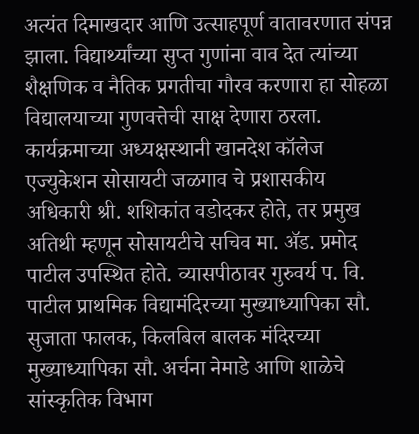अत्यंत दिमाखदार आणि उत्साहपूर्ण वातावरणात संपन्न झाला. विद्यार्थ्यांच्या सुप्त गुणांना वाव देत त्यांच्या शैक्षणिक व नैतिक प्रगतीचा गौरव करणारा हा सोहळा विद्यालयाच्या गुणवत्तेची साक्ष देणारा ठरला.
कार्यक्रमाच्या अध्यक्षस्थानी खानदेश कॉलेज एज्युकेशन सोसायटी जळगाव चे प्रशासकीय अधिकारी श्री. शशिकांत वडोदकर होते, तर प्रमुख अतिथी म्हणून सोसायटीचे सचिव मा. ॲड. प्रमोद पाटील उपस्थित होते. व्यासपीठावर गुरुवर्य प. वि. पाटील प्राथमिक विद्यामंदिरच्या मुख्याध्यापिका सौ. सुजाता फालक, किलबिल बालक मंदिरच्या मुख्याध्यापिका सौ. अर्चना नेमाडे आणि शाळेचे सांस्कृतिक विभाग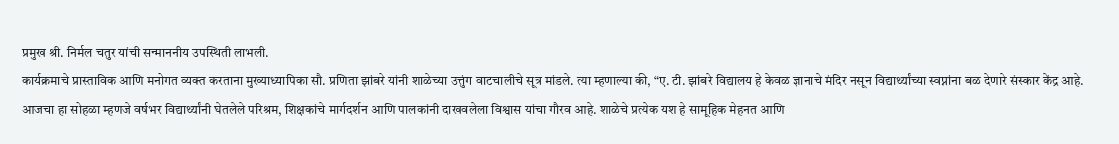प्रमुख श्री. निर्मल चतुर यांची सन्माननीय उपस्थिती लाभली.
कार्यक्रमाचे प्रास्ताविक आणि मनोगत व्यक्त करताना मुख्याध्यापिका सौ. प्रणिता झांबरे यांनी शाळेच्या उत्तुंग वाटचालीचे सूत्र मांडले. त्या म्हणाल्या की, “ए. टी. झांबरे विद्यालय हे केवळ ज्ञानाचे मंदिर नसून विद्यार्थ्यांच्या स्वप्नांना बळ देणारे संस्कार केंद्र आहे. आजचा हा सोहळा म्हणजे वर्षभर विद्यार्थ्यांनी घेतलेले परिश्रम, शिक्षकांचे मार्गदर्शन आणि पालकांनी दाखवलेला विश्वास यांचा गौरव आहे. शाळेचे प्रत्येक यश हे सामूहिक मेहनत आणि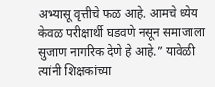अभ्यासू वृत्तीचे फळ आहे. आमचे ध्येय केवळ परीक्षार्थी घडवणे नसून समाजाला सुजाण नागरिक देणे हे आहे.” यावेळी त्यांनी शिक्षकांच्या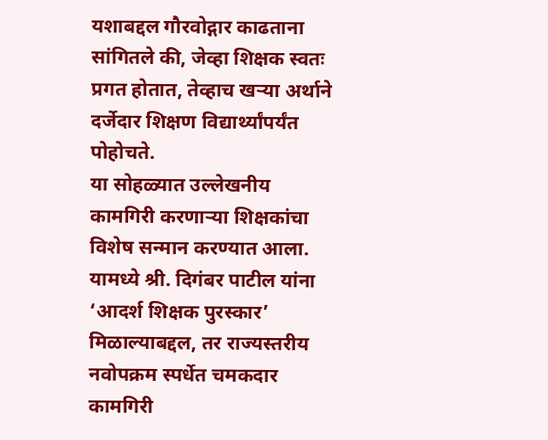यशाबद्दल गौरवोद्गार काढताना सांगितले की, जेव्हा शिक्षक स्वतः प्रगत होतात, तेव्हाच खऱ्या अर्थाने दर्जेदार शिक्षण विद्यार्थ्यांपर्यंत पोहोचते.
या सोहळ्यात उल्लेखनीय कामगिरी करणाऱ्या शिक्षकांचा विशेष सन्मान करण्यात आला. यामध्ये श्री. दिगंबर पाटील यांना ‘आदर्श शिक्षक पुरस्कार’ मिळाल्याबद्दल, तर राज्यस्तरीय नवोपक्रम स्पर्धेत चमकदार कामगिरी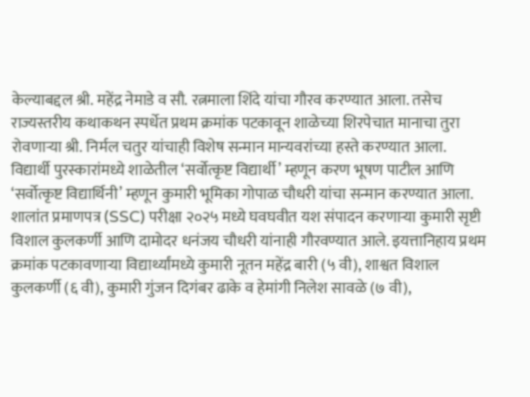केल्याबद्दल श्री. महेंद्र नेमाडे व सौ. रत्नमाला शिंदे यांचा गौरव करण्यात आला. तसेच राज्यस्तरीय कथाकथन स्पर्धेत प्रथम क्रमांक पटकावून शाळेच्या शिरपेचात मानाचा तुरा रोवणाऱ्या श्री. निर्मल चतुर यांचाही विशेष सन्मान मान्यवरांच्या हस्ते करण्यात आला.
विद्यार्थी पुरस्कारांमध्ये शाळेतील ‘सर्वोत्कृष्ट विद्यार्थी’ म्हणून करण भूषण पाटील आणि ‘सर्वोत्कृष्ट विद्यार्थिनी’ म्हणून कुमारी भूमिका गोपाळ चौधरी यांचा सन्मान करण्यात आला. शालांत प्रमाणपत्र (SSC) परीक्षा २०२५ मध्ये घवघवीत यश संपादन करणाऱ्या कुमारी सृष्टी विशाल कुलकर्णी आणि दामोदर धनंजय चौधरी यांनाही गौरवण्यात आले. इयत्तानिहाय प्रथम क्रमांक पटकावणाऱ्या विद्यार्थ्यांमध्ये कुमारी नूतन महेंद्र बारी (५ वी), शाश्वत विशाल कुलकर्णी (६ वी), कुमारी गुंजन दिगंबर ढाके व हेमांगी निलेश सावळे (७ वी),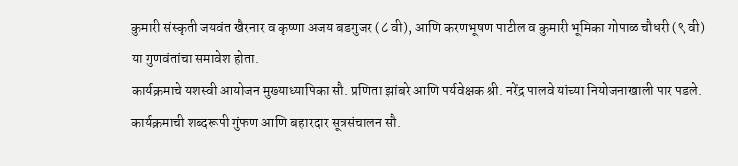कुमारी संस्कृती जयवंत खैरनार व कृष्णा अजय बडगुजर (८ वी), आणि करणभूषण पाटील व कुमारी भूमिका गोपाळ चौधरी (९ वी) या गुणवंतांचा समावेश होता.
कार्यक्रमाचे यशस्वी आयोजन मुख्याध्यापिका सौ. प्रणिता झांबरे आणि पर्यवेक्षक श्री. नरेंद्र पालवे यांच्या नियोजनाखाली पार पडले. कार्यक्रमाची शब्दरूपी गुंफण आणि बहारदार सूत्रसंचालन सौ.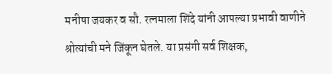मनीषा जयकर व सौ. रत्नमाला शिंदे यांनी आपल्या प्रभावी वाणीने श्रोत्यांची मने जिंकून घेतले. या प्रसंगी सर्व शिक्षक,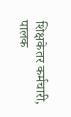शिक्षकेतर कर्मचारी, पालक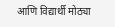आणि विद्यार्थी मोठ्या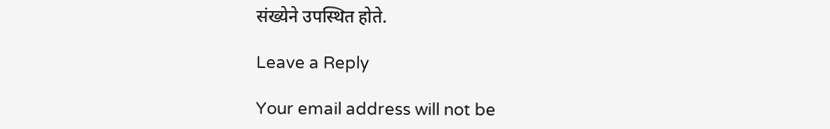संख्येने उपस्थित होते.

Leave a Reply

Your email address will not be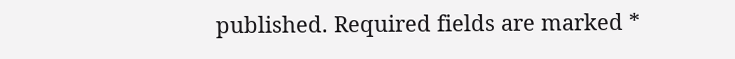published. Required fields are marked *